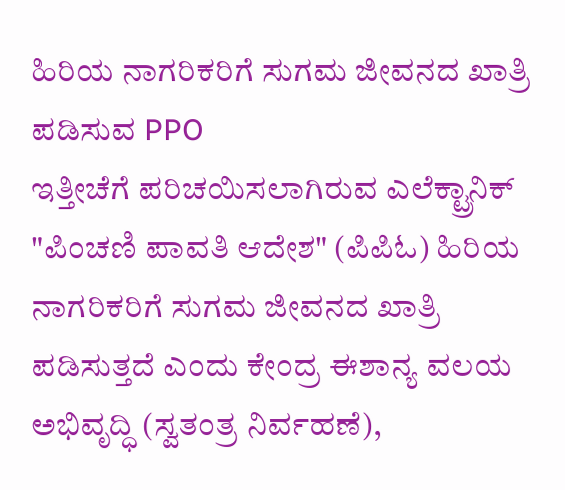ಹಿರಿಯ ನಾಗರಿಕರಿಗೆ ಸುಗಮ ಜೀವನದ ಖಾತ್ರಿ ಪಡಿಸುವ PPO
ಇತ್ತೀಚೆಗೆ ಪರಿಚಯಿಸಲಾಗಿರುವ ಎಲೆಕ್ಟ್ರಾನಿಕ್ "ಪಿಂಚಣಿ ಪಾವತಿ ಆದೇಶ" (ಪಿಪಿಓ) ಹಿರಿಯ ನಾಗರಿಕರಿಗೆ ಸುಗಮ ಜೀವನದ ಖಾತ್ರಿ ಪಡಿಸುತ್ತದೆ ಎಂದು ಕೇಂದ್ರ ಈಶಾನ್ಯ ವಲಯ ಅಭಿವೃದ್ಧಿ (ಸ್ವತಂತ್ರ ನಿರ್ವಹಣೆ),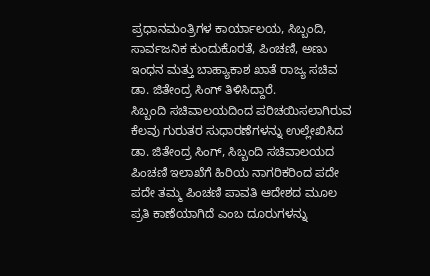ಪ್ರಧಾನಮಂತ್ರಿಗಳ ಕಾರ್ಯಾಲಯ, ಸಿಬ್ಬಂದಿ, ಸಾರ್ವಜನಿಕ ಕುಂದುಕೊರತೆ, ಪಿಂಚಣಿ, ಅಣು ಇಂಧನ ಮತ್ತು ಬಾಹ್ಯಾಕಾಶ ಖಾತೆ ರಾಜ್ಯ ಸಚಿವ ಡಾ. ಜಿತೇಂದ್ರ ಸಿಂಗ್ ತಿಳಿಸಿದ್ದಾರೆ.
ಸಿಬ್ಬಂದಿ ಸಚಿವಾಲಯದಿಂದ ಪರಿಚಯಿಸಲಾಗಿರುವ ಕೆಲವು ಗುರುತರ ಸುಧಾರಣೆಗಳನ್ನು ಉಲ್ಲೇಖಿಸಿದ ಡಾ. ಜಿತೇಂದ್ರ ಸಿಂಗ್, ಸಿಬ್ಬಂದಿ ಸಚಿವಾಲಯದ ಪಿಂಚಣಿ ಇಲಾಖೆಗೆ ಹಿರಿಯ ನಾಗರಿಕರಿಂದ ಪದೇ ಪದೇ ತಮ್ಮ ಪಿಂಚಣಿ ಪಾವತಿ ಆದೇಶದ ಮೂಲ ಪ್ರತಿ ಕಾಣೆಯಾಗಿದೆ ಎಂಬ ದೂರುಗಳನ್ನು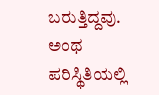ಬರುತ್ತಿದ್ದವು. ಅಂಥ ಪರಿಸ್ಥಿತಿಯಲ್ಲಿ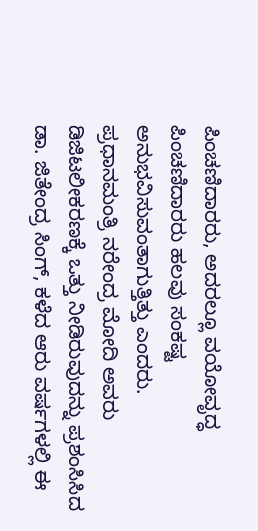ಪಿಂಚಣಿದಾರರು, ಅದರಲ್ಲೂ ವಯೋವೃದ್ಧ ಪಿಂಚಣಿದಾರರು ಹಲವು ಸಂಕಷ್ಟ ಅನುಭವಿಸುವಂತಾಗುತ್ತಿತ್ತು ಎಂದರು.
ಪ್ರಧಾನಮಂತ್ರಿ ನರೇಂದ್ರ ಮೋದಿ ಅವರು ಡಿಜಿಟಲೀಕರಣಕ್ಕೆ ಒತ್ತು ನೀಡಿರುವುದನ್ನು ಪ್ರಶಂಸಿಸಿದ ಡಾ. ಜಿತೇಂದ್ರ ಸಿಂಗ್, ಕಳೆದ ಆರು ವರ್ಷಗಳಲ್ಲಿ ಈ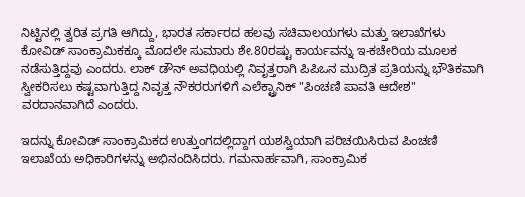ನಿಟ್ಟಿನಲ್ಲಿ ತ್ವರಿತ ಪ್ರಗತಿ ಆಗಿದ್ದು, ಭಾರತ ಸರ್ಕಾರದ ಹಲವು ಸಚಿವಾಲಯಗಳು ಮತ್ತು ಇಲಾಖೆಗಳು ಕೋವಿಡ್ ಸಾಂಕ್ರಾಮಿಕಕ್ಕೂ ಮೊದಲೇ ಸುಮಾರು ಶೇ.80ರಷ್ಟು ಕಾರ್ಯವನ್ನು ಇ-ಕಚೇರಿಯ ಮೂಲಕ ನಡೆಸುತ್ತಿದ್ದವು ಎಂದರು. ಲಾಕ್ ಡೌನ್ ಅವಧಿಯಲ್ಲಿ ನಿವೃತ್ತರಾಗಿ ಪಿಪಿಒನ ಮುದ್ರಿತ ಪ್ರತಿಯನ್ನು ಭೌತಿಕವಾಗಿ ಸ್ವೀಕರಿಸಲು ಕಷ್ಟವಾಗುತ್ತಿದ್ದ ನಿವೃತ್ತ ನೌಕರರುಗಳಿಗೆ ಎಲೆಕ್ಟ್ರಾನಿಕ್ "ಪಿಂಚಣಿ ಪಾವತಿ ಆದೇಶ" ವರದಾನವಾಗಿದೆ ಎಂದರು.

ಇದನ್ನು ಕೋವಿಡ್ ಸಾಂಕ್ರಾಮಿಕದ ಉತ್ತುಂಗದಲ್ಲಿದ್ದಾಗ ಯಶಸ್ವಿಯಾಗಿ ಪರಿಚಯಿಸಿರುವ ಪಿಂಚಣಿ ಇಲಾಖೆಯ ಅಧಿಕಾರಿಗಳನ್ನು ಅಭಿನಂದಿಸಿದರು. ಗಮನಾರ್ಹವಾಗಿ, ಸಾಂಕ್ರಾಮಿಕ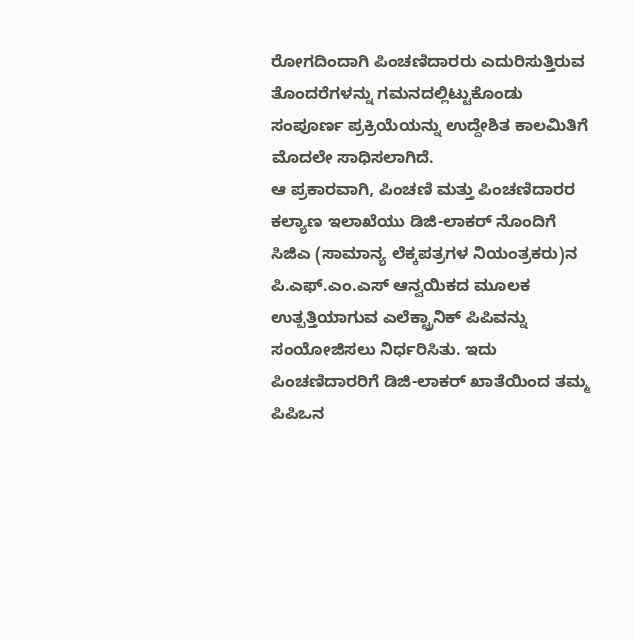ರೋಗದಿಂದಾಗಿ ಪಿಂಚಣಿದಾರರು ಎದುರಿಸುತ್ತಿರುವ ತೊಂದರೆಗಳನ್ನು ಗಮನದಲ್ಲಿಟ್ಟುಕೊಂಡು ಸಂಪೂರ್ಣ ಪ್ರಕ್ರಿಯೆಯನ್ನು ಉದ್ದೇಶಿತ ಕಾಲಮಿತಿಗೆ ಮೊದಲೇ ಸಾಧಿಸಲಾಗಿದೆ.
ಆ ಪ್ರಕಾರವಾಗಿ, ಪಿಂಚಣಿ ಮತ್ತು ಪಿಂಚಣಿದಾರರ ಕಲ್ಯಾಣ ಇಲಾಖೆಯು ಡಿಜಿ-ಲಾಕರ್ ನೊಂದಿಗೆ ಸಿಜಿಎ (ಸಾಮಾನ್ಯ ಲೆಕ್ಕಪತ್ರಗಳ ನಿಯಂತ್ರಕರು)ನ ಪಿ.ಎಫ್.ಎಂ.ಎಸ್ ಆನ್ವಯಿಕದ ಮೂಲಕ ಉತ್ಪತ್ತಿಯಾಗುವ ಎಲೆಕ್ಟ್ರಾನಿಕ್ ಪಿಪಿವನ್ನು ಸಂಯೋಜಿಸಲು ನಿರ್ಧರಿಸಿತು. ಇದು ಪಿಂಚಣಿದಾರರಿಗೆ ಡಿಜಿ-ಲಾಕರ್ ಖಾತೆಯಿಂದ ತಮ್ಮ ಪಿಪಿಒನ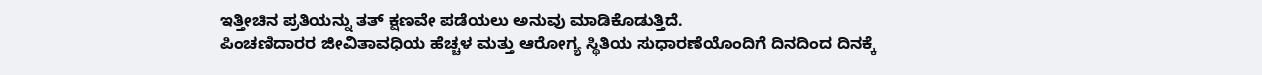ಇತ್ತೀಚಿನ ಪ್ರತಿಯನ್ನು ತತ್ ಕ್ಷಣವೇ ಪಡೆಯಲು ಅನುವು ಮಾಡಿಕೊಡುತ್ತಿದೆ.
ಪಿಂಚಣಿದಾರರ ಜೀವಿತಾವಧಿಯ ಹೆಚ್ಚಳ ಮತ್ತು ಆರೋಗ್ಯ ಸ್ಥಿತಿಯ ಸುಧಾರಣೆಯೊಂದಿಗೆ ದಿನದಿಂದ ದಿನಕ್ಕೆ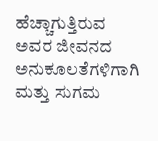ಹೆಚ್ಚಾಗುತ್ತಿರುವ ಅವರ ಜೀವನದ ಅನುಕೂಲತೆಗಳಿಗಾಗಿ ಮತ್ತು ಸುಗಮ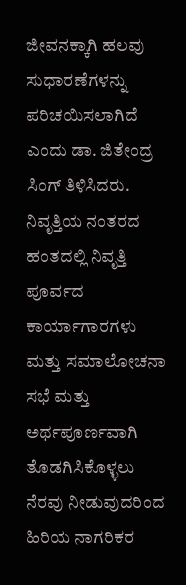ಜೀವನಕ್ಕಾಗಿ ಹಲವು ಸುಧಾರಣೆಗಳನ್ನು ಪರಿಚಯಿಸಲಾಗಿದೆ ಎಂದು ಡಾ. ಜಿತೇಂದ್ರ ಸಿಂಗ್ ತಿಳಿಸಿದರು. ನಿವೃತ್ತಿಯ ನಂತರದ ಹಂತದಲ್ಲಿ ನಿವೃತ್ತಿ ಪೂರ್ವದ ಕಾರ್ಯಾಗಾರಗಳು ಮತ್ತು ಸಮಾಲೋಚನಾ ಸಭೆ ಮತ್ತು ಅರ್ಥಪೂರ್ಣವಾಗಿ ತೊಡಗಿಸಿಕೊಳ್ಳಲು ನೆರವು ನೀಡುವುದರಿಂದ ಹಿರಿಯ ನಾಗರಿಕರ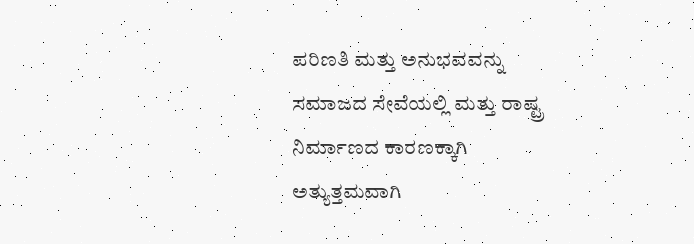ಪರಿಣತಿ ಮತ್ತು ಅನುಭವವನ್ನು ಸಮಾಜದ ಸೇವೆಯಲ್ಲಿ ಮತ್ತು ರಾಷ್ಟ್ರ ನಿರ್ಮಾಣದ ಕಾರಣಕ್ಕಾಗಿ ಅತ್ಯುತ್ತಮವಾಗಿ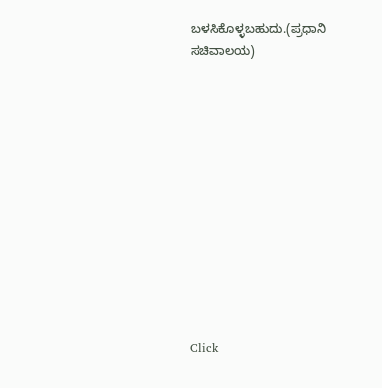ಬಳಸಿಕೊಳ್ಳಬಹುದು.(ಪ್ರಧಾನಿ ಸಚಿವಾಲಯ)












Click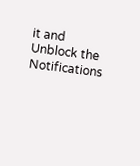it and Unblock the Notifications